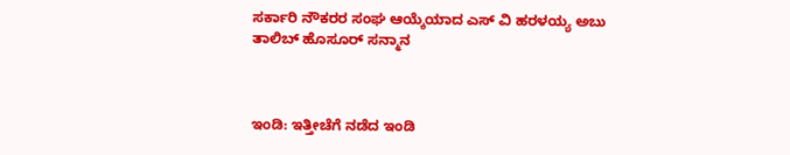ಸರ್ಕಾರಿ ನೌಕರರ ಸಂಘ ಆಯ್ಕೆಯಾದ ಎಸ್ ವಿ ಹರಳಯ್ಯ ಅಬು ತಾಲಿಬ್ ಹೊಸೂರ್ ಸನ್ಮಾನ



ಇಂಡಿ: ಇತ್ತೀಚೆಗೆ ನಡೆದ ಇಂಡಿ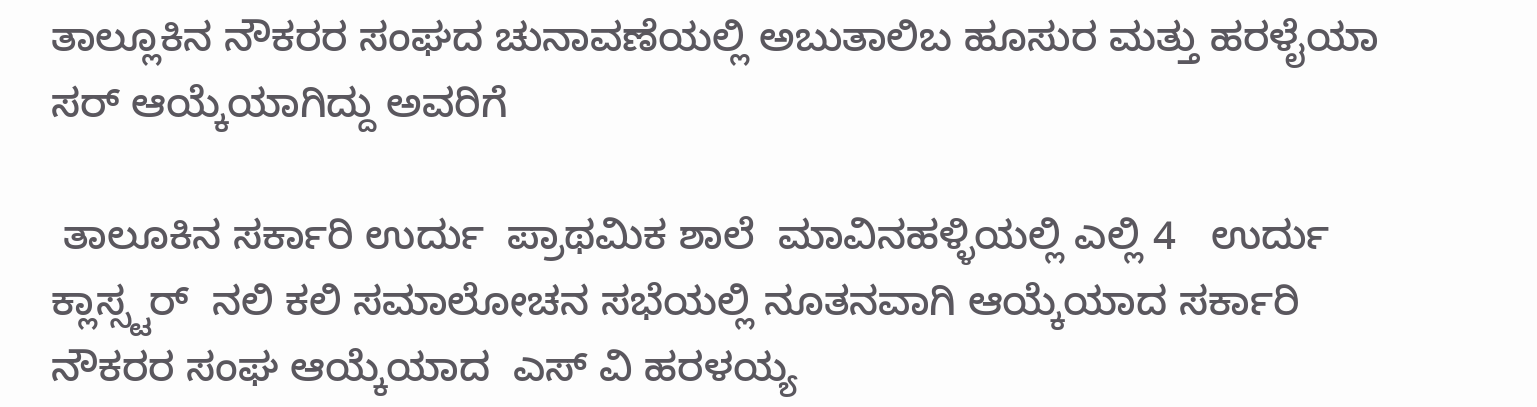ತಾಲ್ಲೂಕಿನ ನೌಕರರ ಸಂಘದ ಚುನಾವಣೆಯಲ್ಲಿ ಅಬುತಾಲಿಬ ಹೂಸುರ ಮತ್ತು ಹರಳೈಯಾ ಸರ್ ಆಯ್ಕೆಯಾಗಿದ್ದು ಅವರಿಗೆ

 ತಾಲೂಕಿನ ಸರ್ಕಾರಿ ಉರ್ದು  ಪ್ರಾಥಮಿಕ ಶಾಲೆ  ಮಾವಿನಹಳ್ಳಿಯಲ್ಲಿ ಎಲ್ಲಿ 4   ಉರ್ದು ಕ್ಲಾಸ್ಸ್ಟರ್  ನಲಿ ಕಲಿ ಸಮಾಲೋಚನ ಸಭೆಯಲ್ಲಿ ನೂತನವಾಗಿ ಆಯ್ಕೆಯಾದ ಸರ್ಕಾರಿ ನೌಕರರ ಸಂಘ ಆಯ್ಕೆಯಾದ  ಎಸ್ ವಿ ಹರಳಯ್ಯ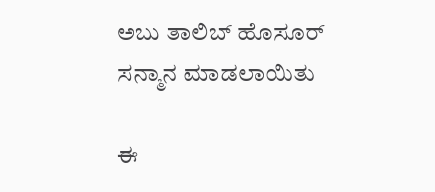ಅಬು ತಾಲಿಬ್ ಹೊಸೂರ್  ಸನ್ಮಾನ ಮಾಡಲಾಯಿತು

ಈ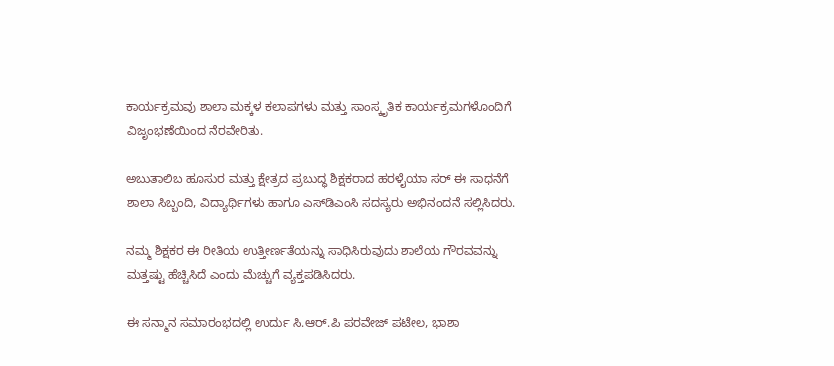ಕಾರ್ಯಕ್ರಮವು ಶಾಲಾ ಮಕ್ಕಳ ಕಲಾಪಗಳು ಮತ್ತು ಸಾಂಸ್ಕೃತಿಕ ಕಾರ್ಯಕ್ರಮಗಳೊಂದಿಗೆ ವಿಜೃಂಭಣೆಯಿಂದ ನೆರವೇರಿತು.

ಅಬುತಾಲಿಬ ಹೂಸುರ ಮತ್ತು ಕ್ಷೇತ್ರದ ಪ್ರಬುದ್ಧ ಶಿಕ್ಷಕರಾದ ಹರಳೈಯಾ ಸರ್‌ ಈ ಸಾಧನೆಗೆ ಶಾಲಾ ಸಿಬ್ಬಂದಿ, ವಿದ್ಯಾರ್ಥಿಗಳು ಹಾಗೂ ಎಸ್‌ಡಿಎಂಸಿ ಸದಸ್ಯರು ಅಭಿನಂದನೆ ಸಲ್ಲಿಸಿದರು.

ನಮ್ಮ ಶಿಕ್ಷಕರ ಈ ರೀತಿಯ ಉತ್ತೀರ್ಣತೆಯನ್ನು ಸಾಧಿಸಿರುವುದು ಶಾಲೆಯ ಗೌರವವನ್ನು ಮತ್ತಷ್ಟು ಹೆಚ್ಚಿಸಿದೆ ಎಂದು ಮೆಚ್ಚುಗೆ ವ್ಯಕ್ತಪಡಿಸಿದರು.

ಈ ಸನ್ಮಾನ ಸಮಾರಂಭದಲ್ಲಿ ಉರ್ದು ಸಿ.ಆರ್.ಪಿ ಪರವೇಜ್ ಪಟೇಲ, ಭಾಶಾ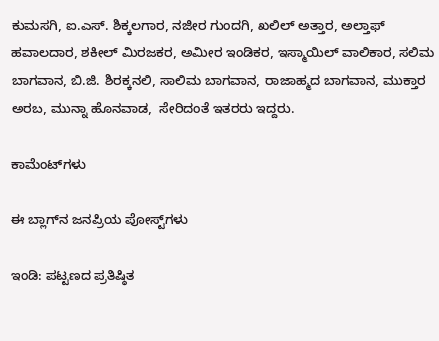ಕುಮಸಗಿ, ಐ.ಎಸ್. ಶಿಕ್ಕಲಗಾರ, ನಜೀರ ಗುಂದಗಿ, ಖಲಿಲ್ ಅತ್ತಾರ, ಅಲ್ತಾಫ್ ಹವಾಲದಾರ, ಶಕೀಲ್ ಮಿರಜಕರ, ಅಮೀರ ಇಂಡಿಕರ, ಇಸ್ಮಾಯಿಲ್ ವಾಲಿಕಾರ, ಸಲಿಮ ಬಾಗವಾನ, ಬಿ.ಜಿ. ಶಿರಕ್ಕನಲಿ, ಸಾಲಿಮ ಬಾಗವಾನ, ರಾಜಾಹ್ಮದ ಬಾಗವಾನ, ಮುಕ್ತಾರ ಅರಬ, ಮುನ್ನಾ ಹೊನವಾಡ,  ಸೇರಿದಂತೆ ಇತರರು ಇದ್ದರು.

ಕಾಮೆಂಟ್‌ಗಳು

ಈ ಬ್ಲಾಗ್‌ನ ಜನಪ್ರಿಯ ಪೋಸ್ಟ್‌ಗಳು

ಇಂಡಿ: ಪಟ್ಟಣದ ಪ್ರತಿಷ್ಠಿತ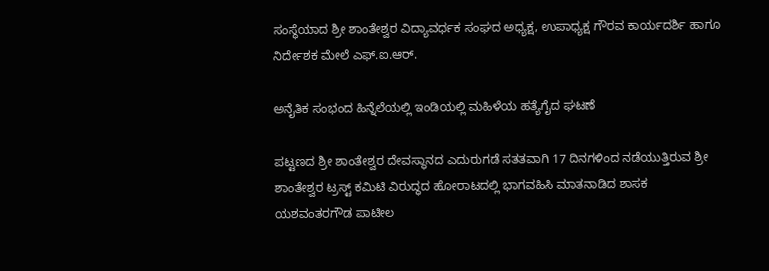ಸಂಸ್ಥೆಯಾದ ಶ್ರೀ ಶಾಂತೇಶ್ವರ ವಿದ್ಯಾವರ್ಧಕ ಸಂಘದ ಅಧ್ಯಕ್ಷ, ಉಪಾಧ್ಯಕ್ಷ ಗೌರವ ಕಾರ್ಯದರ್ಶಿ ಹಾಗೂ ನಿರ್ದೇಶಕ ಮೇಲೆ ಎಫ್.ಐ.ಆರ್.

ಅನೈತಿಕ ಸಂಭಂದ ಹಿನ್ನೆಲೆಯಲ್ಲಿ ಇಂಡಿಯಲ್ಲಿ ಮಹಿಳೆಯ ಹತ್ಯೆಗೈದ ಘಟಣೆ

ಪಟ್ಟಣದ ಶ್ರೀ ಶಾಂತೇಶ್ವರ ದೇವಸ್ಥಾನದ ಎದುರುಗಡೆ ಸತತವಾಗಿ 17 ದಿನಗಳಿಂದ ನಡೆಯುತ್ತಿರುವ ಶ್ರೀ ಶಾಂತೇಶ್ವರ ಟ್ರಸ್ಟ್ ಕಮಿಟಿ ವಿರುದ್ಧದ ಹೋರಾಟದಲ್ಲಿ ಭಾಗವಹಿಸಿ ಮಾತನಾಡಿದ ಶಾಸಕ ಯಶವಂತರಗೌಡ ಪಾಟೀಲ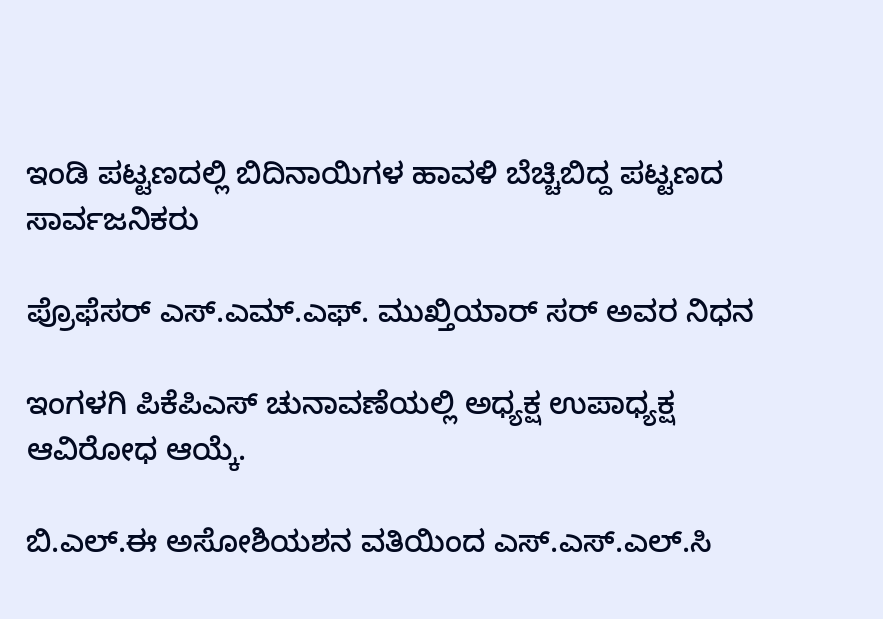ಇಂಡಿ ಪಟ್ಟಣದಲ್ಲಿ ಬಿದಿನಾಯಿಗಳ ಹಾವಳಿ ಬೆಚ್ಚಿಬಿದ್ದ ಪಟ್ಟಣದ ಸಾರ್ವಜನಿಕರು

ಪ್ರೊಫೆಸರ್ ಎಸ್.ಎಮ್.ಎಫ್. ಮುಖ್ತಿಯಾರ್ ಸರ್ ಅವರ ನಿಧನ

ಇಂಗಳಗಿ ಪಿಕೆಪಿಎಸ್ ಚುನಾವಣೆಯಲ್ಲಿ ಅಧ್ಯಕ್ಷ ಉಪಾಧ್ಯಕ್ಷ ಆವಿರೋಧ ಆಯ್ಕೆ.

ಬಿ.ಎಲ್.ಈ ಅಸೋಶಿಯಶನ ವತಿಯಿಂದ ಎಸ್.ಎಸ್.ಎಲ್.ಸಿ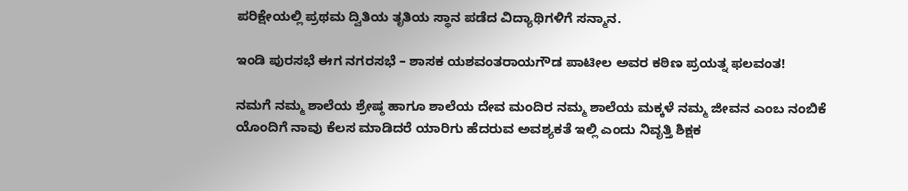ಪರಿಕ್ಷೇಯಲ್ಲಿ ಪ್ರಥಮ ದ್ವಿತಿಯ ತೃತಿಯ ಸ್ಥಾನ ಪಡೆದ ವಿದ್ಯಾಥಿಗಳಿಗೆ ಸನ್ಮಾನ.

ಇಂಡಿ ಪುರಸಭೆ ಈಗ ನಗರಸಭೆ – ಶಾಸಕ ಯಶವಂತರಾಯಗೌಡ ಪಾಟೀಲ ಅವರ ಕಠಿಣ ಪ್ರಯತ್ನ ಫಲವಂತ!

ನಮಗೆ ನಮ್ಮ ಶಾಲೆಯ ಶ್ರೇಷ್ಠ ಹಾಗೂ ಶಾಲೆಯ ದೇವ ಮಂದಿರ ನಮ್ಮ ಶಾಲೆಯ ಮಕ್ಕಳೆ ನಮ್ಮ ಜೀವನ ಎಂಬ ನಂಬಿಕೆ ಯೊಂದಿಗೆ ನಾವು ಕೆಲಸ ಮಾಡಿದರೆ ಯಾರಿಗು ಹೆದರುವ ಅವಶ್ಯಕತೆ ಇಲ್ಲಿ ಎಂದು ನಿವೃತ್ತಿ ಶಿಕ್ಷಕ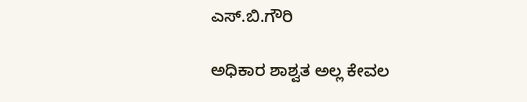ಎಸ್.ಬಿ.ಗೌರಿ

ಅಧಿಕಾರ ಶಾಶ್ವತ ಅಲ್ಲ ಕೇವಲ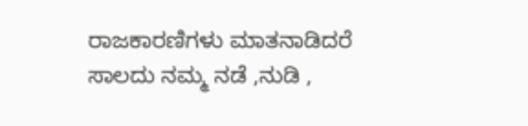ರಾಜಕಾರಣಿಗಳು ಮಾತನಾಡಿದರೆ ಸಾಲದು ನಮ್ಮ ನಡೆ ,ನುಡಿ ,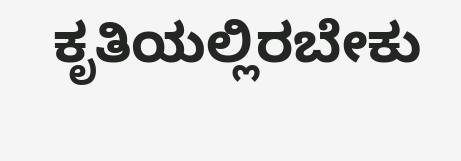ಕೃತಿಯಲ್ಲಿರಬೇಕು